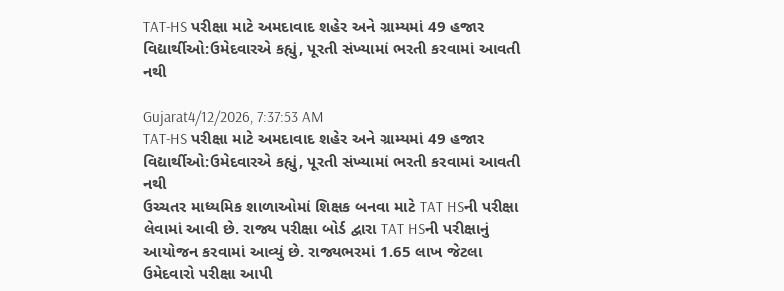TAT-HS પરીક્ષા માટે અમદાવાદ શહેર અને ગ્રામ્યમાં 49 હજાર વિદ્યાર્થીઓ:ઉમેદવારએ કહ્યું, પૂરતી સંખ્યામાં ભરતી કરવામાં આવતી નથી

Gujarat4/12/2026, 7:37:53 AM
TAT-HS પરીક્ષા માટે અમદાવાદ શહેર અને ગ્રામ્યમાં 49 હજાર વિદ્યાર્થીઓ:ઉમેદવારએ કહ્યું, પૂરતી સંખ્યામાં ભરતી કરવામાં આવતી નથી
ઉચ્ચતર માધ્યમિક શાળાઓમાં શિક્ષક બનવા માટે TAT HSની પરીક્ષા લેવામાં આવી છે. રાજ્ય પરીક્ષા બોર્ડ દ્વારા TAT HSની પરીક્ષાનું આયોજન કરવામાં આવ્યું છે. રાજ્યભરમાં 1.65 લાખ જેટલા ઉમેદવારો પરીક્ષા આપી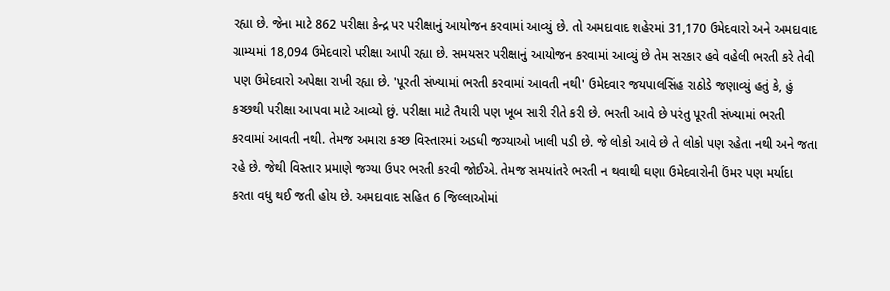રહ્યા છે. જેના માટે 862 પરીક્ષા કેન્દ્ર પર પરીક્ષાનું આયોજન કરવામાં આવ્યું છે. તો અમદાવાદ શહેરમાં 31,170 ઉમેદવારો અને અમદાવાદ ગ્રામ્યમાં 18,094 ઉમેદવારો પરીક્ષા આપી રહ્યા છે. સમયસર પરીક્ષાનું આયોજન કરવામાં આવ્યું છે તેમ સરકાર હવે વહેલી ભરતી કરે તેવી પણ ઉમેદવારો અપેક્ષા રાખી રહ્યા છે. 'પૂરતી સંખ્યામાં ભરતી કરવામાં આવતી નથી' ઉમેદવાર જયપાલસિંહ રાઠોડે જણાવ્યું હતું કે, હું કચ્છથી પરીક્ષા આપવા માટે આવ્યો છું. પરીક્ષા માટે તૈયારી પણ ખૂબ સારી રીતે કરી છે. ભરતી આવે છે પરંતુ પૂરતી સંખ્યામાં ભરતી કરવામાં આવતી નથી. તેમજ અમારા કચ્છ વિસ્તારમાં અડધી જગ્યાઓ ખાલી પડી છે. જે લોકો આવે છે તે લોકો પણ રહેતા નથી અને જતા રહે છે. જેથી વિસ્તાર પ્રમાણે જગ્યા ઉપર ભરતી કરવી જોઈએ. તેમજ સમયાંતરે ભરતી ન થવાથી ઘણા ઉમેદવારોની ઉંમર પણ મર્યાદા કરતા વધુ થઈ જતી હોય છે. અમદાવાદ સહિત 6 જિલ્લાઓમાં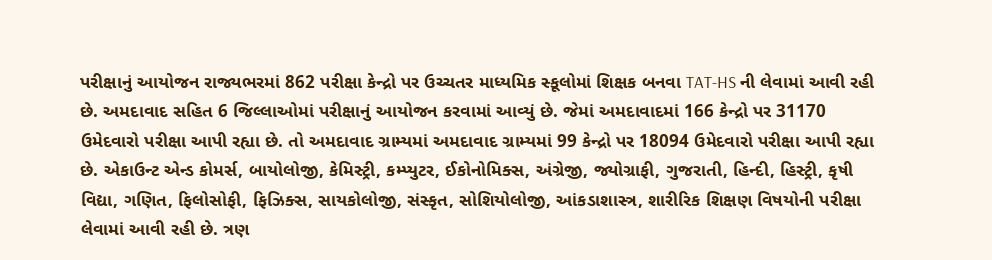પરીક્ષાનું આયોજન રાજ્યભરમાં 862 પરીક્ષા કેન્દ્રો પર ઉચ્ચતર માધ્યમિક સ્કૂલોમાં શિક્ષક બનવા TAT-HS ની લેવામાં આવી રહી છે. અમદાવાદ સહિત 6 જિલ્લાઓમાં પરીક્ષાનું આયોજન કરવામાં આવ્યું છે. જેમાં અમદાવાદમાં 166 કેન્દ્રો પર 31170 ઉમેદવારો પરીક્ષા આપી રહ્યા છે. તો અમદાવાદ ગ્રામ્યમાં અમદાવાદ ગ્રામ્યમાં 99 કેન્દ્રો પર 18094 ઉમેદવારો પરીક્ષા આપી રહ્યા છે. એકાઉન્ટ એન્ડ કોમર્સ, બાયોલોજી, કેમિસ્ટ્રી, કમ્પ્યુટર, ઈકોનોમિક્સ, અંગ્રેજી, જ્યોગ્રાફી, ગુજરાતી, હિન્દી, હિસ્ટ્રી, કૃષી વિદ્યા, ગણિત, ફિલોસોફી, ફિઝિક્સ, સાયકોલોજી, સંસ્કૃત, સોશિયોલોજી, આંકડાશાસ્ત્ર, શારીરિક શિક્ષણ વિષયોની પરીક્ષા લેવામાં આવી રહી છે. ત્રણ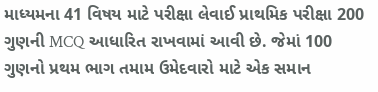માધ્યમના 41 વિષય માટે પરીક્ષા લેવાઈ પ્રાથમિક પરીક્ષા 200 ગુણની MCQ આધારિત રાખવામાં આવી છે. જેમાં 100 ગુણનો પ્રથમ ભાગ તમામ ઉમેદવારો માટે એક સમાન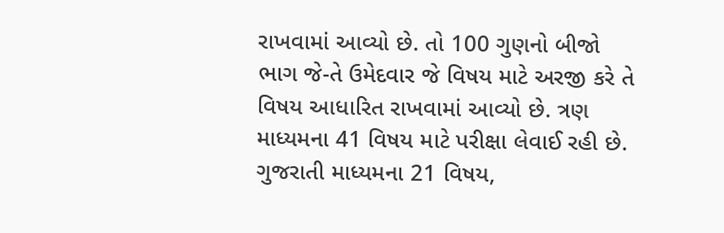રાખવામાં આવ્યો છે. તો 100 ગુણનો બીજો ભાગ જે-તે ઉમેદવાર જે વિષય માટે અરજી કરે તે વિષય આધારિત રાખવામાં આવ્યો છે. ત્રણ માધ્યમના 41 વિષય માટે પરીક્ષા લેવાઈ રહી છે. ગુજરાતી માધ્યમના 21 વિષય,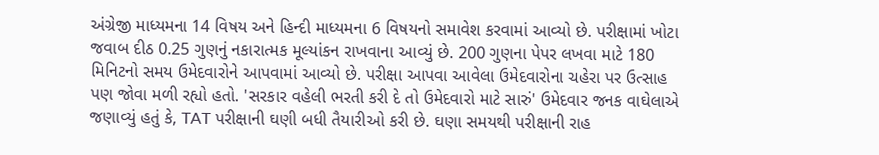અંગ્રેજી માધ્યમના 14 વિષય અને હિન્દી માધ્યમના 6 વિષયનો સમાવેશ કરવામાં આવ્યો છે. પરીક્ષામાં ખોટા જવાબ દીઠ 0.25 ગુણનું નકારાત્મક મૂલ્યાંકન રાખવાના આવ્યું છે. 200 ગુણના પેપર લખવા માટે 180 મિનિટનો સમય ઉમેદવારોને આપવામાં આવ્યો છે. પરીક્ષા આપવા આવેલા ઉમેદવારોના ચહેરા પર ઉત્સાહ પણ જોવા મળી રહ્યો હતો. 'સરકાર વહેલી ભરતી કરી દે તો ઉમેદવારો માટે સારું' ઉમેદવાર જનક વાઘેલાએ જણાવ્યું હતું કે, TAT પરીક્ષાની ઘણી બધી તૈયારીઓ કરી છે. ઘણા સમયથી પરીક્ષાની રાહ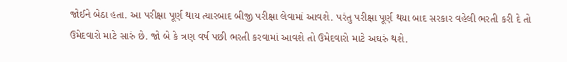જોઈને બેઠા હતા. આ પરીક્ષા પૂર્ણ થાય ત્યારબાદ બીજી પરીક્ષા લેવામાં આવશે. પરંતુ પરીક્ષા પૂર્ણ થયા બાદ સરકાર વહેલી ભરતી કરી દે તો ઉમેદવારો માટે સારું છે. જો બે કે ત્રણ વર્ષ પછી ભરતી કરવામાં આવશે તો ઉમેદવારો માટે અઘરું થશે.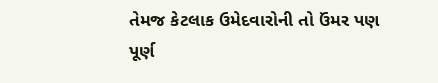તેમજ કેટલાક ઉમેદવારોની તો ઉંમર પણ પૂર્ણ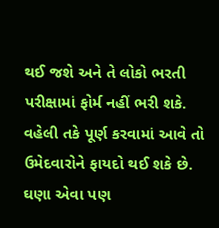થઈ જશે અને તે લોકો ભરતી પરીક્ષામાં ફોર્મ નહીં ભરી શકે. વહેલી તકે પૂર્ણ કરવામાં આવે તો ઉમેદવારોને ફાયદો થઈ શકે છે. ઘણા એવા પણ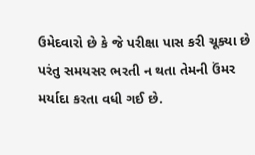ઉમેદવારો છે કે જે પરીક્ષા પાસ કરી ચૂક્યા છે પરંતુ સમયસર ભરતી ન થતા તેમની ઉંમર મર્યાદા કરતા વધી ગઈ છે.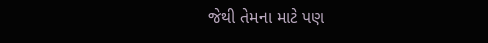જેથી તેમના માટે પણ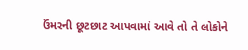ઉંમરની છૂટછાટ આપવામાં આવે તો તે લોકોને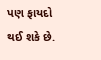પણ ફાયદો થઈ શકે છે.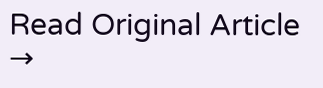Read Original Article →